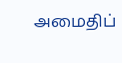அமைதிப்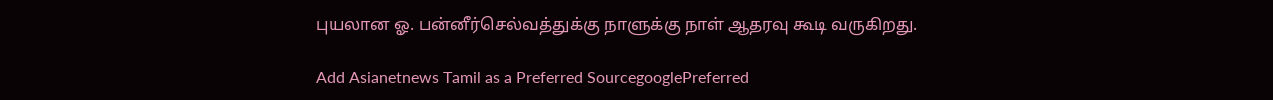புயலான ஓ. பன்னீர்செல்வத்துக்கு நாளுக்கு நாள் ஆதரவு கூடி வருகிறது.

Add Asianetnews Tamil as a Preferred SourcegooglePreferred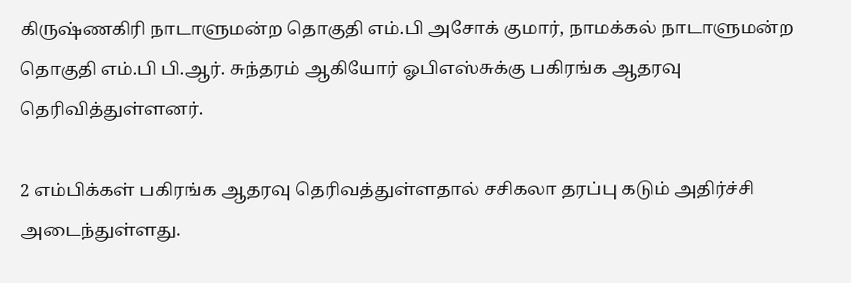கிருஷ்ணகிரி நாடாளுமன்ற தொகுதி எம்.பி அசோக் குமார், நாமக்கல் நாடாளுமன்ற தொகுதி எம்.பி பி.ஆர். சுந்தரம் ஆகியோர் ஓபிஎஸ்சுக்கு பகிரங்க ஆதரவு தெரிவித்துள்ளனர்.

2 எம்பிக்கள் பகிரங்க ஆதரவு தெரிவத்துள்ளதால் சசிகலா தரப்பு கடும் அதிர்ச்சி அடைந்துள்ளது.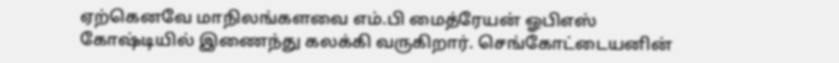ஏற்கெனவே மாநிலங்களவை எம்.பி மைத்ரேயன் ஓபிஎஸ் கோஷ்டியில் இணைந்து கலக்கி வருகிறார். செங்கோட்டையனின்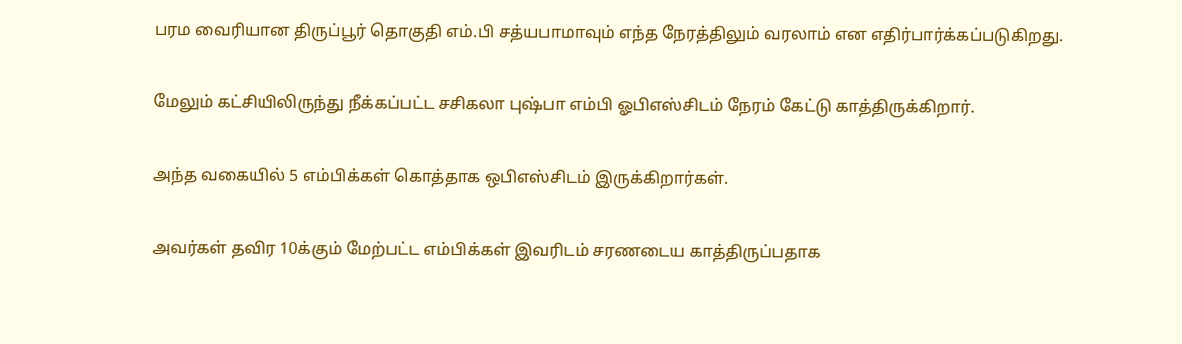பரம வைரியான திருப்பூர் தொகுதி எம்.பி சத்யபாமாவும் எந்த நேரத்திலும் வரலாம் என எதிர்பார்க்கப்படுகிறது.

மேலும் கட்சியிலிருந்து நீக்கப்பட்ட சசிகலா புஷ்பா எம்பி ஓபிஎஸ்சிடம் நேரம் கேட்டு காத்திருக்கிறார்.

அந்த வகையில் 5 எம்பிக்கள் கொத்தாக ஒபிஎஸ்சிடம் இருக்கிறார்கள்.

அவர்கள் தவிர 10க்கும் மேற்பட்ட எம்பிக்கள் இவரிடம் சரணடைய காத்திருப்பதாக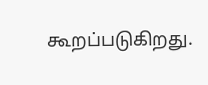கூறப்படுகிறது.